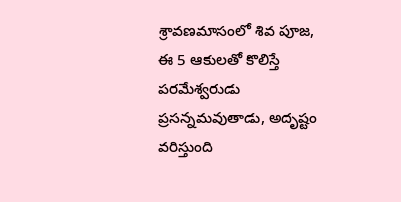శ్రావణమాసంలో శివ పూజ, ఈ 5 ఆకులతో కొలిస్తే పరమేశ్వరుడు ప్రసన్నమవుతాడు, అదృష్టం వరిస్తుంది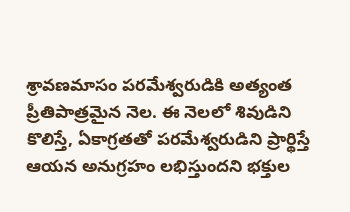శ్రావణమాసం పరమేశ్వరుడికి అత్యంత ప్రీతిపాత్రమైన నెల. ఈ నెలలో శివుడిని కొలిస్తే, ఏకాగ్రతతో పరమేశ్వరుడిని ప్రార్థిస్తే ఆయన అనుగ్రహం లభిస్తుందని భక్తుల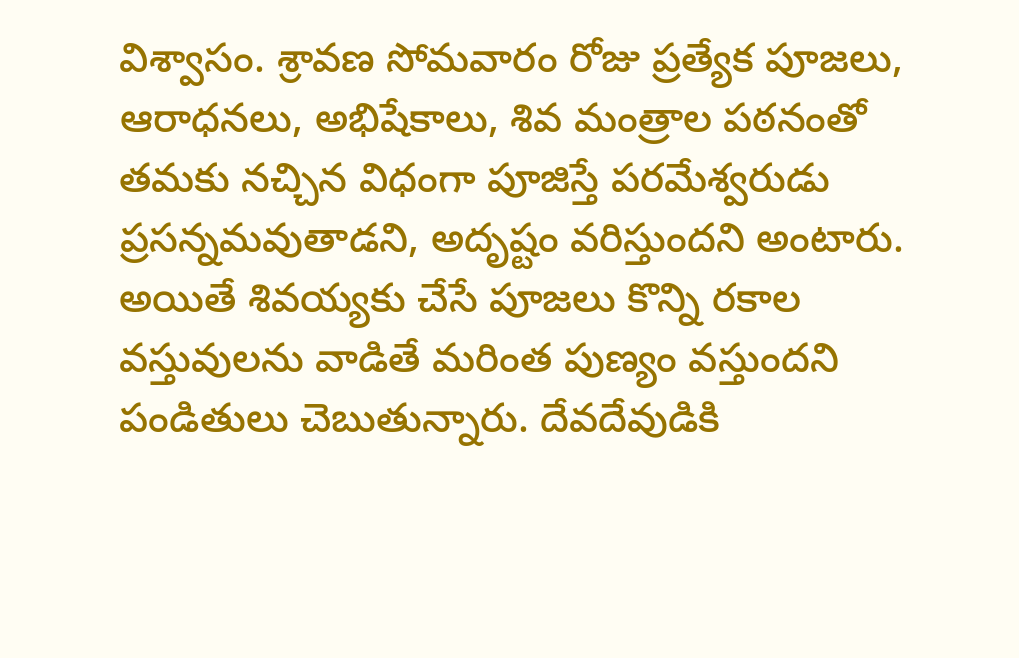విశ్వాసం. శ్రావణ సోమవారం రోజు ప్రత్యేక పూజలు, ఆరాధనలు, అభిషేకాలు, శివ మంత్రాల పఠనంతో తమకు నచ్చిన విధంగా పూజిస్తే పరమేశ్వరుడు ప్రసన్నమవుతాడని, అదృష్టం వరిస్తుందని అంటారు. అయితే శివయ్యకు చేసే పూజలు కొన్ని రకాల వస్తువులను వాడితే మరింత పుణ్యం వస్తుందని పండితులు చెబుతున్నారు. దేవదేవుడికి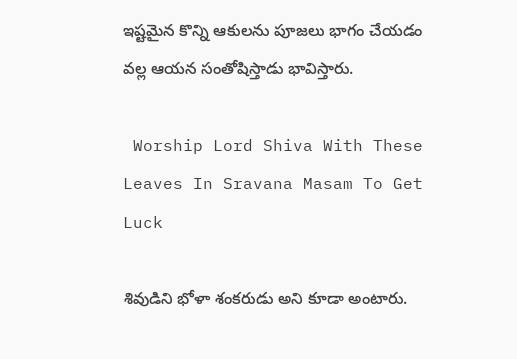ఇష్టమైన కొన్ని ఆకులను పూజలు భాగం చేయడం వల్ల ఆయన సంతోషిస్తాడు భావిస్తారు.

 Worship Lord Shiva With These Leaves In Sravana Masam To Get Luck

శివుడిని భోళా శంకరుడు అని కూడా అంటారు.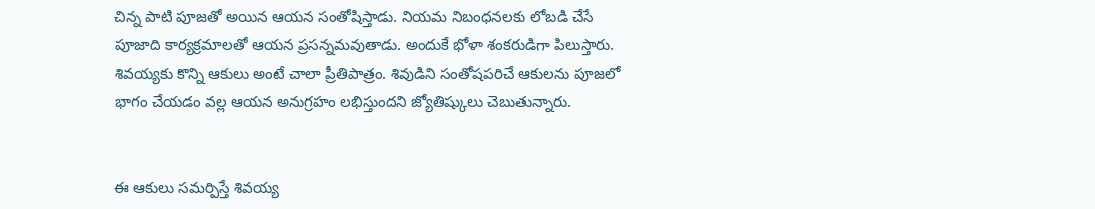చిన్న పాటి పూజతో అయిన ఆయన సంతోషిస్తాడు. నియమ నిబంధనలకు లోబడి చేసే పూజాది కార్యక్రమాలతో ఆయన ప్రసన్నమవుతాడు. అందుకే భోళా శంకరుడిగా పిలుస్తారు. శివయ్యకు కొన్ని ఆకులు అంటే చాలా ప్రీతిపాత్రం. శివుడిని సంతోషపరిచే ఆకులను పూజలో భాగం చేయడం వల్ల ఆయన అనుగ్రహం లభిస్తుందని జ్యోతిష్కులు చెబుతున్నారు.


ఈ ఆకులు సమర్పిస్తే శివయ్య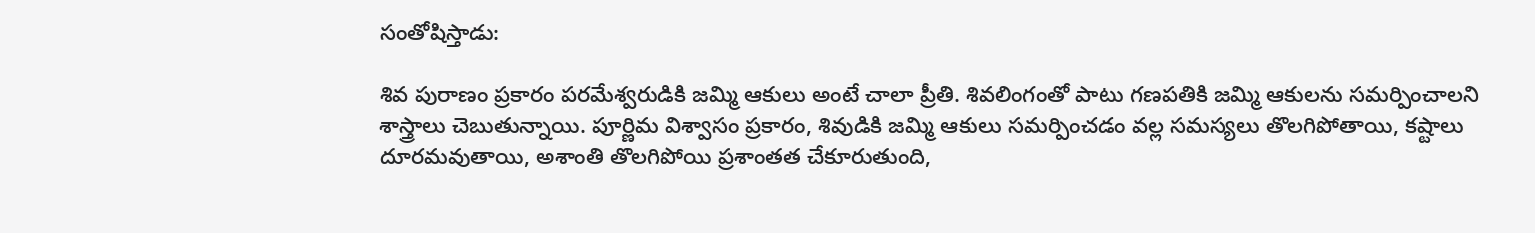సంతోషిస్తాడు:

శివ పురాణం ప్రకారం పరమేశ్వరుడికి జమ్మి ఆకులు అంటే చాలా ప్రీతి. శివలింగంతో పాటు గణపతికి జమ్మి ఆకులను సమర్పించాలని శాస్త్రాలు చెబుతున్నాయి. పూర్ణిమ విశ్వాసం ప్రకారం, శివుడికి జమ్మి ఆకులు సమర్పించడం వల్ల సమస్యలు తొలగిపోతాయి, కష్టాలు దూరమవుతాయి, అశాంతి తొలగిపోయి ప్రశాంతత చేకూరుతుంది,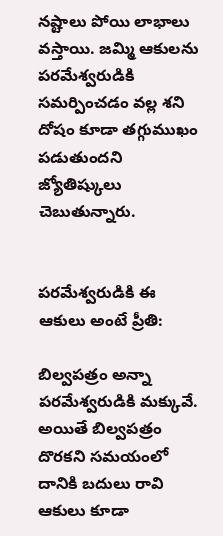నష్టాలు పోయి లాభాలు వస్తాయి. జమ్మి ఆకులను పరమేశ్వరుడికి సమర్పించడం వల్ల శని దోషం కూడా తగ్గుముఖం పడుతుందని జ్యోతిష్కులు చెబుతున్నారు.


పరమేశ్వరుడికి ఈ ఆకులు అంటే ప్రీతి:

బిల్వపత్రం అన్నా పరమేశ్వరుడికి మక్కువే. అయితే బిల్వపత్రం దొరకని సమయంలో దానికి బదులు రావి ఆకులు కూడా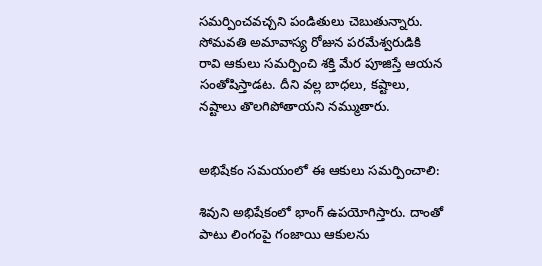సమర్పించవచ్చని పండితులు చెబుతున్నారు. సోమవతి అమావాస్య రోజున పరమేశ్వరుడికి రావి ఆకులు సమర్పించి శక్తి మేర పూజిస్తే ఆయన సంతోషిస్తాడట. దీని వల్ల బాధలు, కష్టాలు, నష్టాలు తొలగిపోతాయని నమ్ముతారు.


అభిషేకం సమయంలో ఈ ఆకులు సమర్పించాలి:

శివుని అభిషేకంలో భాంగ్ ఉపయోగిస్తారు. దాంతో పాటు లింగంపై గంజాయి ఆకులను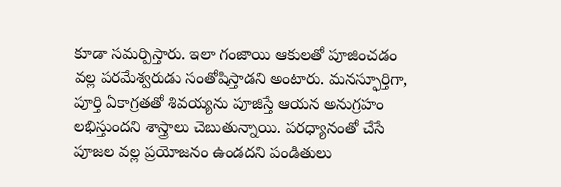కూడా సమర్పిస్తారు. ఇలా గంజాయి ఆకులతో పూజించడం వల్ల పరమేశ్వరుడు సంతోషిస్తాడని అంటారు. మనస్ఫూర్తిగా, పూర్తి ఏకాగ్రతతో శివయ్యను పూజిస్తే ఆయన అనుగ్రహం లభిస్తుందని శాస్త్రాలు చెబుతున్నాయి. పరధ్యానంతో చేసే పూజల వల్ల ప్రయోజనం ఉండదని పండితులు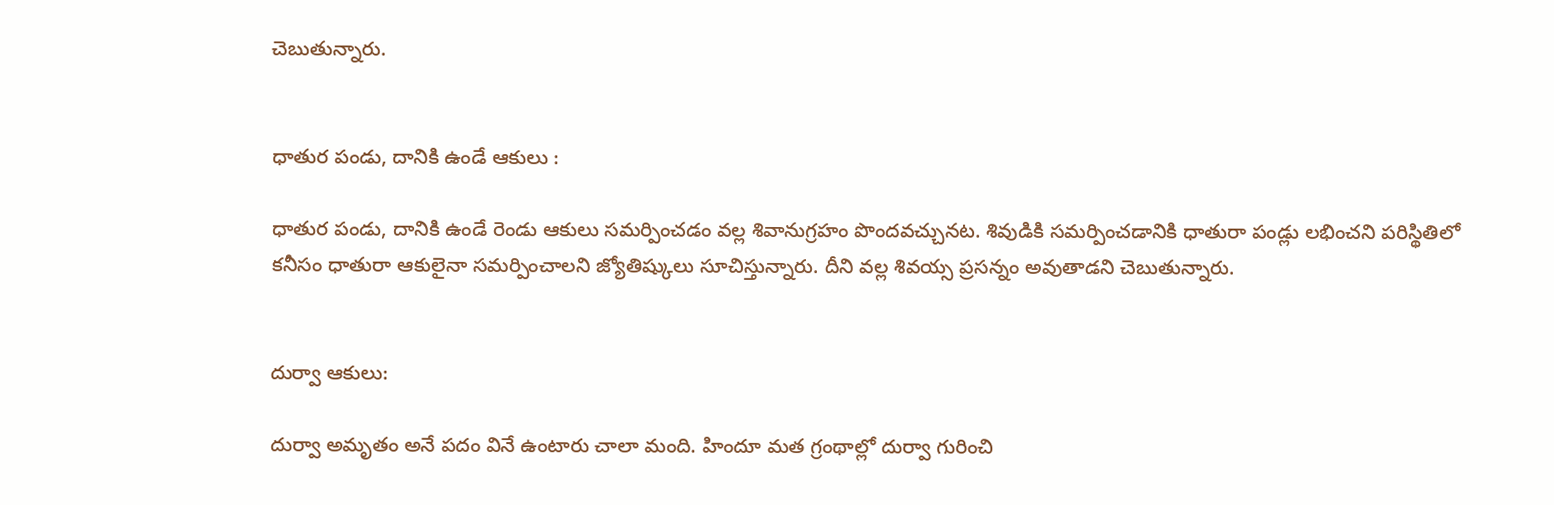చెబుతున్నారు.


ధాతుర పండు, దానికి ఉండే ఆకులు :

ధాతుర పండు, దానికి ఉండే రెండు ఆకులు సమర్పించడం వల్ల శివానుగ్రహం పొందవచ్చునట. శివుడికి సమర్పించడానికి ధాతురా పండ్లు లభించని పరిస్థితిలో కనీసం ధాతురా ఆకులైనా సమర్పించాలని జ్యోతిష్కులు సూచిస్తున్నారు. దీని వల్ల శివయ్స ప్రసన్నం అవుతాడని చెబుతున్నారు.


దుర్వా ఆకులు:

దుర్వా అమృతం అనే పదం వినే ఉంటారు చాలా మంది. హిందూ మత గ్రంథాల్లో దుర్వా గురించి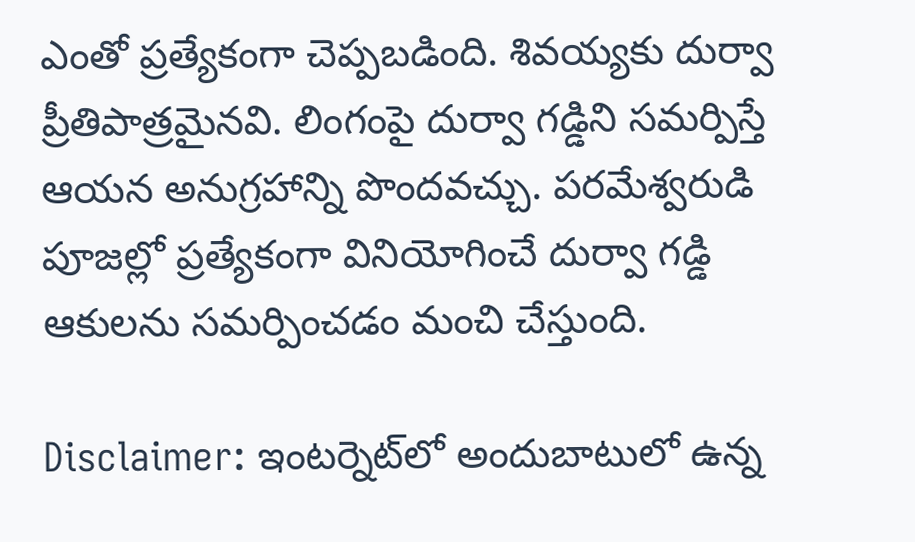ఎంతో ప్రత్యేకంగా చెప్పబడింది. శివయ్యకు దుర్వా ప్రీతిపాత్రమైనవి. లింగంపై దుర్వా గడ్డిని సమర్పిస్తే ఆయన అనుగ్రహాన్ని పొందవచ్చు. పరమేశ్వరుడి పూజల్లో ప్రత్యేకంగా వినియోగించే దుర్వా గడ్డి ఆకులను సమర్పించడం మంచి చేస్తుంది.

Disclaimer: ఇంటర్నెట్‌లో అందుబాటులో ఉన్న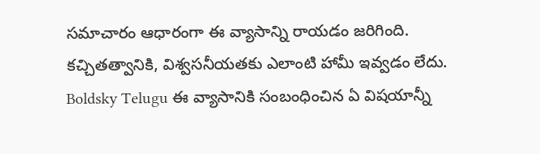సమాచారం ఆధారంగా ఈ వ్యాసాన్ని రాయడం జరిగింది. కచ్చితత్వానికి, విశ్వసనీయతకు ఎలాంటి హామీ ఇవ్వడం లేదు. Boldsky Telugu ఈ వ్యాసానికి సంబంధించిన ఏ విషయాన్నీ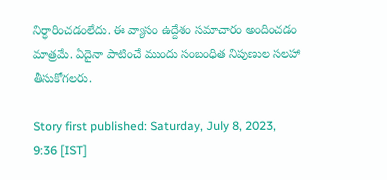నిర్ధారించడంలేదు. ఈ వ్యాసం ఉద్దేశం సమాచారం అందించడం మాత్రమే. ఏదైనా పాటించే ముందు సంబంధిత నిపుణుల సలహా తీసుకోగలరు.

Story first published: Saturday, July 8, 2023, 9:36 [IST]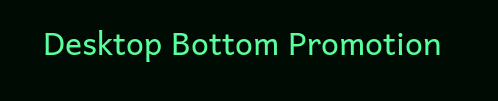Desktop Bottom Promotion